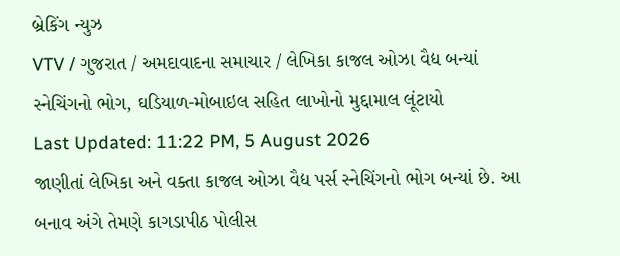બ્રેકિંગ ન્યુઝ
VTV / ગુજરાત / અમદાવાદના સમાચાર / લેખિકા કાજલ ઓઝા વૈદ્ય બન્યાં સ્નેચિંગનો ભોગ, ઘડિયાળ-મોબાઇલ સહિત લાખોનો મુદ્દામાલ લૂંટાયો
Last Updated: 11:22 PM, 5 August 2026
જાણીતાં લેખિકા અને વક્તા કાજલ ઓઝા વૈદ્ય પર્સ સ્નેચિંગનો ભોગ બન્યાં છે. આ બનાવ અંગે તેમણે કાગડાપીઠ પોલીસ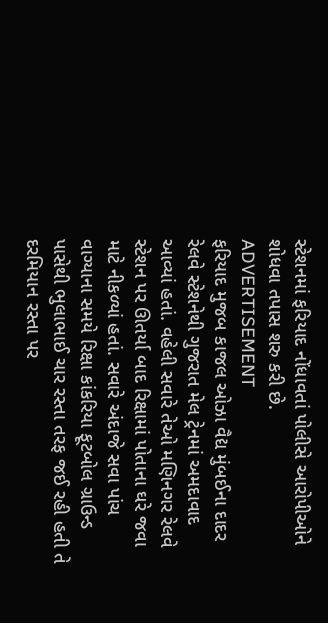સ્ટેશનમાં ફરિયાદ નોંધાવતાં પોલીસે આરોપીઓને શોધવા તપાસ શરુ કરી છે.
ADVERTISEMENT
ફરિયાદ મુજબ કાજલ ઓઝા વૈદ્ય મુંબઈના દાદર રેલવે સ્ટેશનેથી ગુજરાત મેલ ટ્રેનમાં અમદાવાદ આવ્યાં હતાં. વહેલી સવારે તેઓ મણિનગર રેલવે સ્ટેશન પર ઊતર્યા બાદ રિક્ષામાં પોતાના ઘરે જવા માટે નીકળ્યાં હતાં. સવારે અંદાજે સવા પાંચ વાગ્યાના સમયે રિક્ષા કાંકરિયા ફૂટબોલ ગ્રાઉન્ડ પાસેથી ભુલાભાઈ ચાર રસ્તા તરફ જઈ રહી હતી તે દરમિયાન રસ્તા પર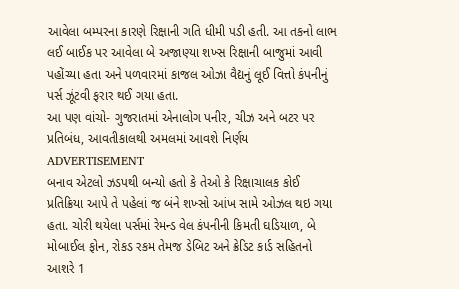આવેલા બમ્પરના કારણે રિક્ષાની ગતિ ધીમી પડી હતી. આ તકનો લાભ લઈ બાઈક પર આવેલા બે અજાણ્યા શખ્સ રિક્ષાની બાજુમાં આવી પહોંચ્યા હતા અને પળવારમાં કાજલ ઓઝા વૈદ્યનું લૂઈ વિત્તો કંપનીનું પર્સ ઝૂંટવી ફરાર થઈ ગયા હતા.
આ પણ વાંચો- ગુજરાતમાં એનાલોગ પનીર, ચીઝ અને બટર પર પ્રતિબંધ, આવતીકાલથી અમલમાં આવશે નિર્ણય
ADVERTISEMENT
બનાવ એટલો ઝડપથી બન્યો હતો કે તેઓ કે રિક્ષાચાલક કોઈ પ્રતિક્રિયા આપે તે પહેલાં જ બંને શખ્સો આંખ સામે ઓઝલ થઇ ગયા હતા. ચોરી થયેલા પર્સમાં રેમન્ડ વેલ કંપનીની કિમતી ઘડિયાળ, બે મોબાઈલ ફોન, રોકડ રકમ તેમજ ડેબિટ અને ક્રેડિટ કાર્ડ સહિતનો આશરે 1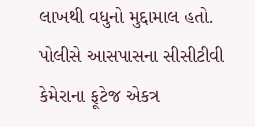લાખથી વધુનો મુદ્દામાલ હતો. પોલીસે આસપાસના સીસીટીવી કેમેરાના ફૂટેજ એકત્ર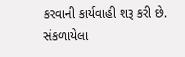કરવાની કાર્યવાહી શરૂ કરી છે.
સંકળાયેલા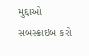મુદ્દાઓ
સબસ્ક્રાઇબ કરો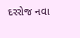દરરોજ નવા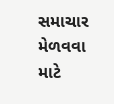સમાચાર મેળવવા માટે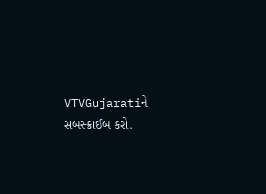VTVGujaratiને સબસ્ક્રાઈબ કરો.